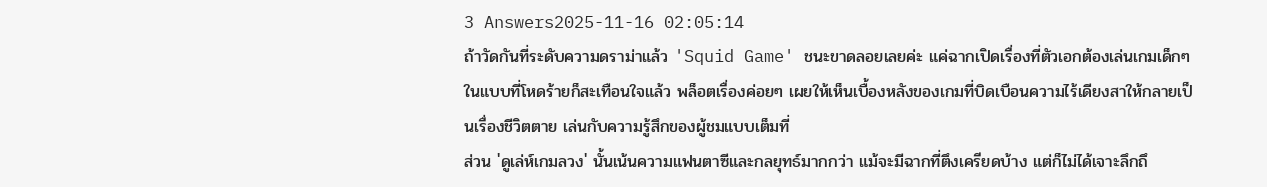3 Answers2025-11-16 02:05:14
ถ้าวัดกันที่ระดับความดราม่าแล้ว 'Squid Game' ชนะขาดลอยเลยค่ะ แค่ฉากเปิดเรื่องที่ตัวเอกต้องเล่นเกมเด็กๆ ในแบบที่โหดร้ายก็สะเทือนใจแล้ว พล็อตเรื่องค่อยๆ เผยให้เห็นเบื้องหลังของเกมที่บิดเบือนความไร้เดียงสาให้กลายเป็นเรื่องชีวิตตาย เล่นกับความรู้สึกของผู้ชมแบบเต็มที่
ส่วน 'ดูเล่ห์เกมลวง' นั้นเน้นความแฟนตาซีและกลยุทธ์มากกว่า แม้จะมีฉากที่ตึงเครียดบ้าง แต่ก็ไม่ได้เจาะลึกถึ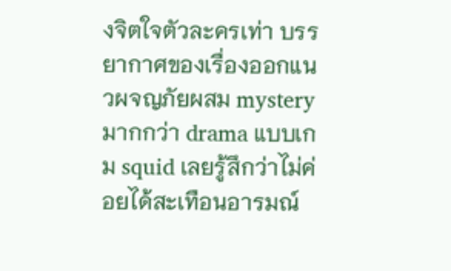งจิตใจตัวละครเท่า บรรยากาศของเรื่องออกแนวผจญภัยผสม mystery มากกว่า drama แบบเกม squid เลยรู้สึกว่าไม่ค่อยได้สะเทือนอารมณ์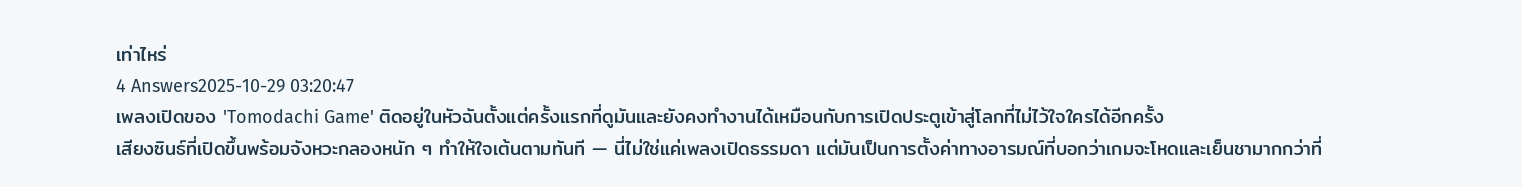เท่าไหร่
4 Answers2025-10-29 03:20:47
เพลงเปิดของ 'Tomodachi Game' ติดอยู่ในหัวฉันตั้งแต่ครั้งแรกที่ดูมันและยังคงทำงานได้เหมือนกับการเปิดประตูเข้าสู่โลกที่ไม่ไว้ใจใครได้อีกครั้ง
เสียงซินธ์ที่เปิดขึ้นพร้อมจังหวะกลองหนัก ๆ ทำให้ใจเต้นตามทันที — นี่ไม่ใช่แค่เพลงเปิดธรรมดา แต่มันเป็นการตั้งค่าทางอารมณ์ที่บอกว่าเกมจะโหดและเย็นชามากกว่าที่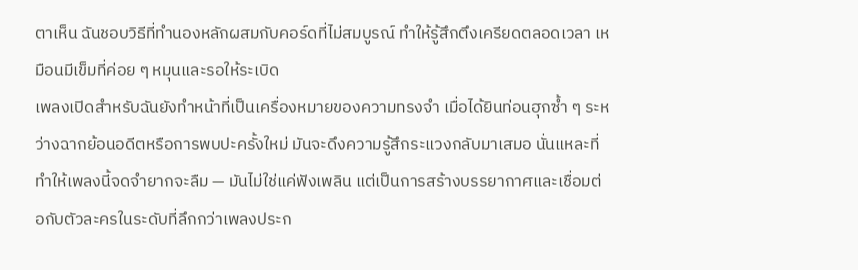ตาเห็น ฉันชอบวิธีที่ทำนองหลักผสมกับคอร์ดที่ไม่สมบูรณ์ ทำให้รู้สึกตึงเครียดตลอดเวลา เหมือนมีเข็มที่ค่อย ๆ หมุนและรอให้ระเบิด
เพลงเปิดสำหรับฉันยังทำหน้าที่เป็นเครื่องหมายของความทรงจำ เมื่อได้ยินท่อนฮุกซ้ำ ๆ ระหว่างฉากย้อนอดีตหรือการพบปะครั้งใหม่ มันจะดึงความรู้สึกระแวงกลับมาเสมอ นั่นแหละที่ทำให้เพลงนี้จดจำยากจะลืม — มันไม่ใช่แค่ฟังเพลิน แต่เป็นการสร้างบรรยากาศและเชื่อมต่อกับตัวละครในระดับที่ลึกกว่าเพลงประก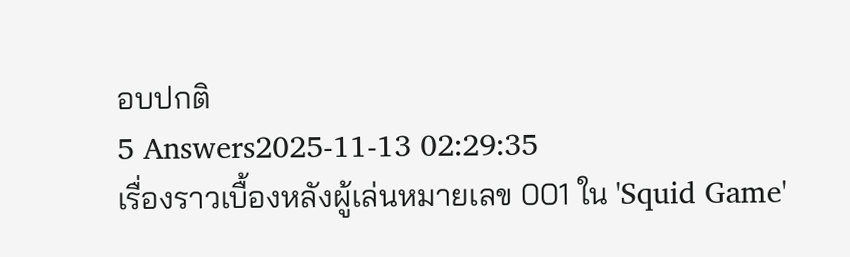อบปกติ
5 Answers2025-11-13 02:29:35
เรื่องราวเบื้องหลังผู้เล่นหมายเลข 001 ใน 'Squid Game'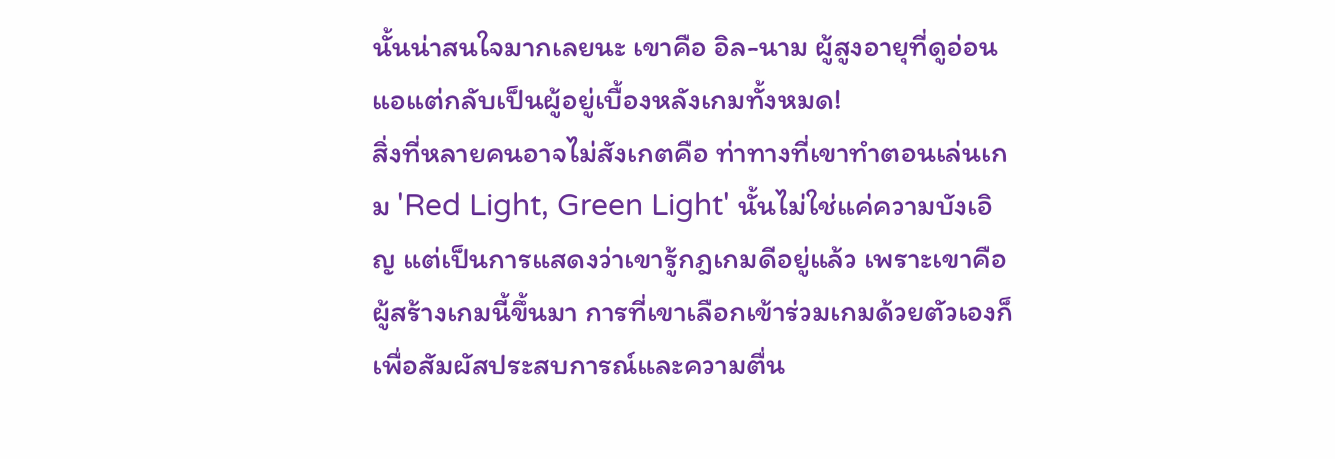นั้นน่าสนใจมากเลยนะ เขาคือ อิล-นาม ผู้สูงอายุที่ดูอ่อนแอแต่กลับเป็นผู้อยู่เบื้องหลังเกมทั้งหมด!
สิ่งที่หลายคนอาจไม่สังเกตคือ ท่าทางที่เขาทำตอนเล่นเกม 'Red Light, Green Light' นั้นไม่ใช่แค่ความบังเอิญ แต่เป็นการแสดงว่าเขารู้กฎเกมดีอยู่แล้ว เพราะเขาคือผู้สร้างเกมนี้ขึ้นมา การที่เขาเลือกเข้าร่วมเกมด้วยตัวเองก็เพื่อสัมผัสประสบการณ์และความตื่น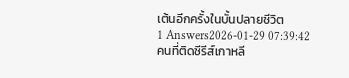เต้นอีกครั้งในบั้นปลายชีวิต
1 Answers2026-01-29 07:39:42
คนที่ติดซีรีส์เกาหลี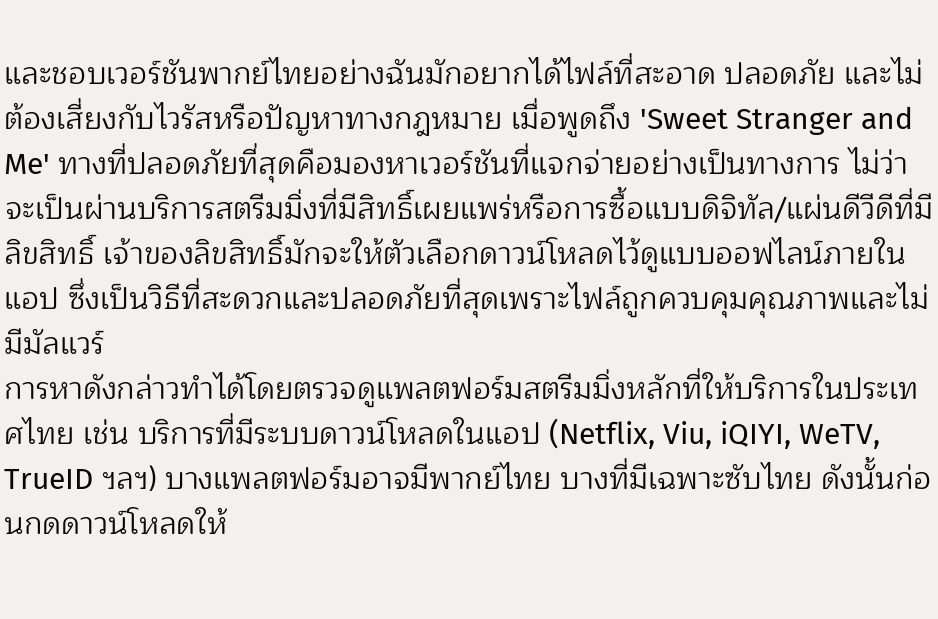และชอบเวอร์ชันพากย์ไทยอย่างฉันมักอยากได้ไฟล์ที่สะอาด ปลอดภัย และไม่ต้องเสี่ยงกับไวรัสหรือปัญหาทางกฎหมาย เมื่อพูดถึง 'Sweet Stranger and Me' ทางที่ปลอดภัยที่สุดคือมองหาเวอร์ชันที่แจกจ่ายอย่างเป็นทางการ ไม่ว่าจะเป็นผ่านบริการสตรีมมิ่งที่มีสิทธิ์เผยแพร่หรือการซื้อแบบดิจิทัล/แผ่นดีวีดีที่มีลิขสิทธิ์ เจ้าของลิขสิทธิ์มักจะให้ตัวเลือกดาวน์โหลดไว้ดูแบบออฟไลน์ภายในแอป ซึ่งเป็นวิธีที่สะดวกและปลอดภัยที่สุดเพราะไฟล์ถูกควบคุมคุณภาพและไม่มีมัลแวร์
การหาดังกล่าวทำได้โดยตรวจดูแพลตฟอร์มสตรีมมิ่งหลักที่ให้บริการในประเทศไทย เช่น บริการที่มีระบบดาวน์โหลดในแอป (Netflix, Viu, iQIYI, WeTV, TrueID ฯลฯ) บางแพลตฟอร์มอาจมีพากย์ไทย บางที่มีเฉพาะซับไทย ดังนั้นก่อนกดดาวน์โหลดให้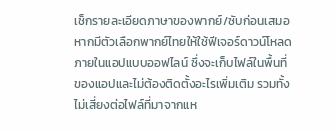เช็กรายละเอียดภาษาของพากย์/ซับก่อนเสมอ หากมีตัวเลือกพากย์ไทยให้ใช้ฟีเจอร์ดาวน์โหลดภายในแอปแบบออฟไลน์ ซึ่งจะเก็บไฟล์ในพื้นที่ของแอปและไม่ต้องติดตั้งอะไรเพิ่มเติม รวมทั้งไม่เสี่ยงต่อไฟล์ที่มาจากแห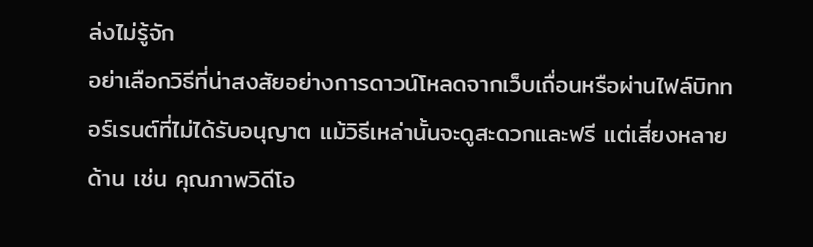ล่งไม่รู้จัก
อย่าเลือกวิธีที่น่าสงสัยอย่างการดาวน์โหลดจากเว็บเถื่อนหรือผ่านไฟล์บิททอร์เรนต์ที่ไม่ได้รับอนุญาต แม้วิธีเหล่านั้นจะดูสะดวกและฟรี แต่เสี่ยงหลายด้าน เช่น คุณภาพวิดีโอ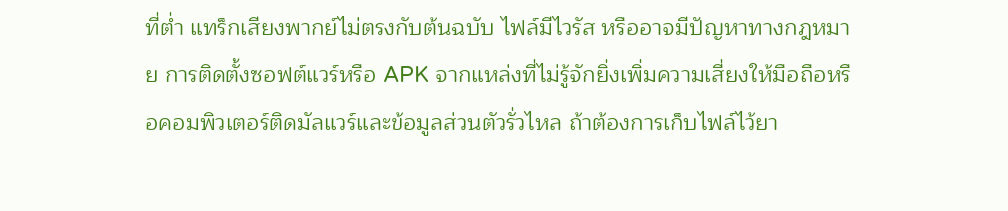ที่ต่ำ แทร็กเสียงพากย์ไม่ตรงกับต้นฉบับ ไฟล์มีไวรัส หรืออาจมีปัญหาทางกฎหมาย การติดตั้งซอฟต์แวร์หรือ APK จากแหล่งที่ไม่รู้จักยิ่งเพิ่มความเสี่ยงให้มือถือหรือคอมพิวเตอร์ติดมัลแวร์และข้อมูลส่วนตัวรั่วไหล ถ้าต้องการเก็บไฟล์ไว้ยา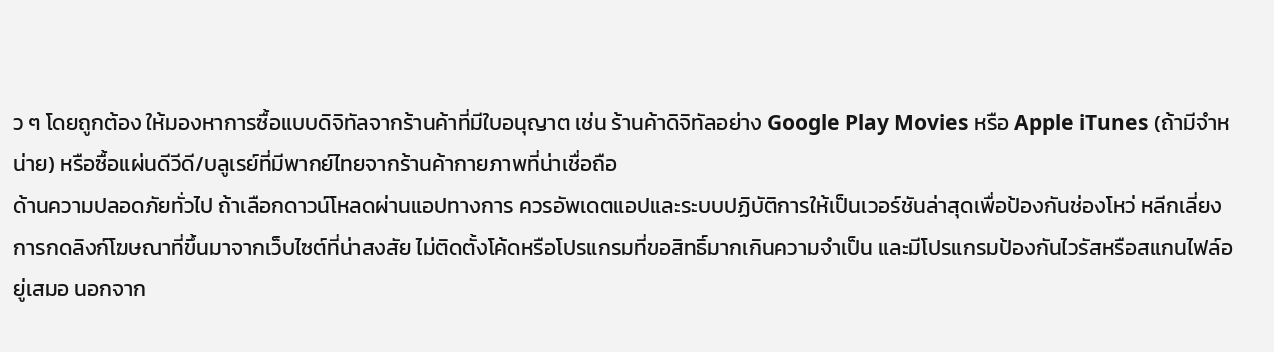ว ๆ โดยถูกต้อง ให้มองหาการซื้อแบบดิจิทัลจากร้านค้าที่มีใบอนุญาต เช่น ร้านค้าดิจิทัลอย่าง Google Play Movies หรือ Apple iTunes (ถ้ามีจำหน่าย) หรือซื้อแผ่นดีวีดี/บลูเรย์ที่มีพากย์ไทยจากร้านค้ากายภาพที่น่าเชื่อถือ
ด้านความปลอดภัยทั่วไป ถ้าเลือกดาวน์โหลดผ่านแอปทางการ ควรอัพเดตแอปและระบบปฏิบัติการให้เป็นเวอร์ชันล่าสุดเพื่อป้องกันช่องโหว่ หลีกเลี่ยงการกดลิงก์โฆษณาที่ขึ้นมาจากเว็บไซต์ที่น่าสงสัย ไม่ติดตั้งโค้ดหรือโปรแกรมที่ขอสิทธิ์มากเกินความจำเป็น และมีโปรแกรมป้องกันไวรัสหรือสแกนไฟล์อยู่เสมอ นอกจาก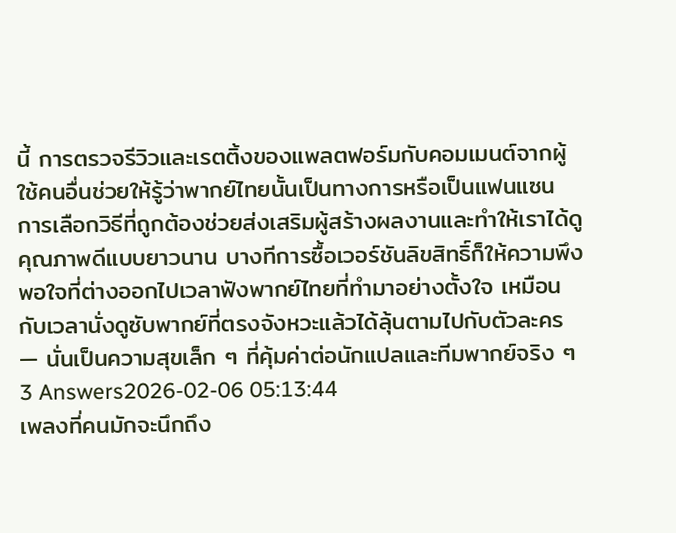นี้ การตรวจรีวิวและเรตติ้งของแพลตฟอร์มกับคอมเมนต์จากผู้ใช้คนอื่นช่วยให้รู้ว่าพากย์ไทยนั้นเป็นทางการหรือเป็นแฟนแซน
การเลือกวิธีที่ถูกต้องช่วยส่งเสริมผู้สร้างผลงานและทำให้เราได้ดูคุณภาพดีแบบยาวนาน บางทีการซื้อเวอร์ชันลิขสิทธิ์ก็ให้ความพึงพอใจที่ต่างออกไปเวลาฟังพากย์ไทยที่ทำมาอย่างตั้งใจ เหมือนกับเวลานั่งดูซับพากย์ที่ตรงจังหวะแล้วได้ลุ้นตามไปกับตัวละคร — นั่นเป็นความสุขเล็ก ๆ ที่คุ้มค่าต่อนักแปลและทีมพากย์จริง ๆ
3 Answers2026-02-06 05:13:44
เพลงที่คนมักจะนึกถึง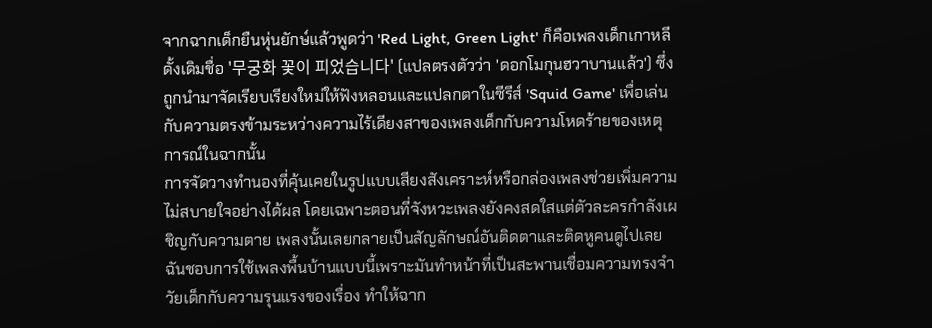จากฉากเด็กยืนหุ่นยักษ์แล้วพูดว่า 'Red Light, Green Light' ก็คือเพลงเด็กเกาหลีดั้งเดิมชื่อ '무궁화 꽃이 피었습니다' (แปลตรงตัวว่า 'ดอกโมกุนฮวาบานแล้ว') ซึ่งถูกนำมาจัดเรียบเรียงใหม่ให้ฟังหลอนและแปลกตาในซีรีส์ 'Squid Game' เพื่อเล่นกับความตรงข้ามระหว่างความไร้เดียงสาของเพลงเด็กกับความโหดร้ายของเหตุการณ์ในฉากนั้น
การจัดวางทำนองที่คุ้นเคยในรูปแบบเสียงสังเคราะห์หรือกล่องเพลงช่วยเพิ่มความไม่สบายใจอย่างได้ผล โดยเฉพาะตอนที่จังหวะเพลงยังคงสดใสแต่ตัวละครกำลังเผชิญกับความตาย เพลงนั้นเลยกลายเป็นสัญลักษณ์อันติดตาและติดหูคนดูไปเลย ฉันชอบการใช้เพลงพื้นบ้านแบบนี้เพราะมันทำหน้าที่เป็นสะพานเชื่อมความทรงจำวัยเด็กกับความรุนแรงของเรื่อง ทำให้ฉาก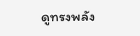ดูทรงพลัง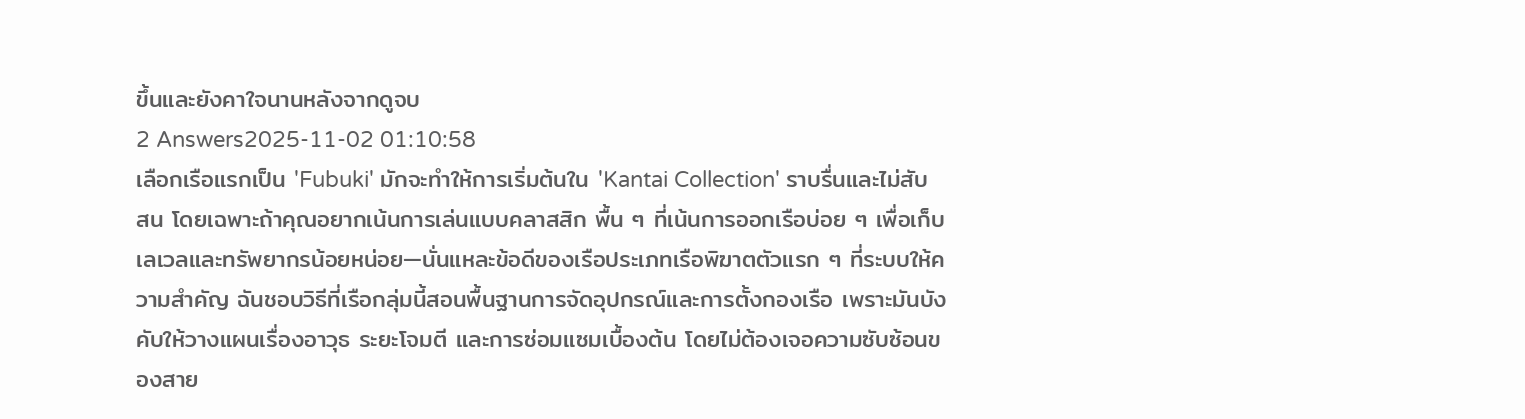ขึ้นและยังคาใจนานหลังจากดูจบ
2 Answers2025-11-02 01:10:58
เลือกเรือแรกเป็น 'Fubuki' มักจะทำให้การเริ่มต้นใน 'Kantai Collection' ราบรื่นและไม่สับสน โดยเฉพาะถ้าคุณอยากเน้นการเล่นแบบคลาสสิก พื้น ๆ ที่เน้นการออกเรือบ่อย ๆ เพื่อเก็บเลเวลและทรัพยากรน้อยหน่อย—นั่นแหละข้อดีของเรือประเภทเรือพิฆาตตัวแรก ๆ ที่ระบบให้ความสำคัญ ฉันชอบวิธีที่เรือกลุ่มนี้สอนพื้นฐานการจัดอุปกรณ์และการตั้งกองเรือ เพราะมันบังคับให้วางแผนเรื่องอาวุธ ระยะโจมตี และการซ่อมแซมเบื้องต้น โดยไม่ต้องเจอความซับซ้อนของสาย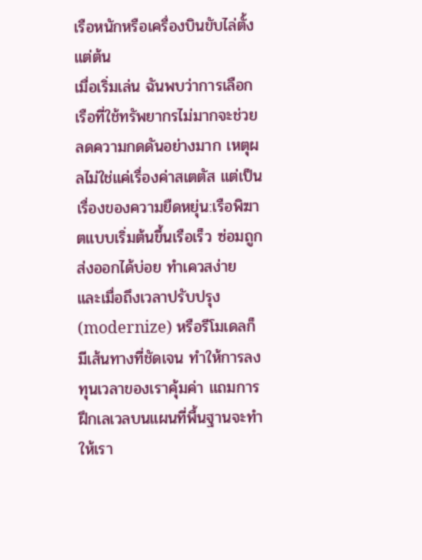เรือหนักหรือเครื่องบินขับไล่ตั้งแต่ต้น
เมื่อเริ่มเล่น ฉันพบว่าการเลือกเรือที่ใช้ทรัพยากรไม่มากจะช่วยลดความกดดันอย่างมาก เหตุผลไม่ใช่แค่เรื่องค่าสเตตัส แต่เป็นเรื่องของความยืดหยุ่น:เรือพิฆาตแบบเริ่มต้นขึ้นเรือเร็ว ซ่อมถูก ส่งออกได้บ่อย ทำเควสง่าย และเมื่อถึงเวลาปรับปรุง (modernize) หรือรีโมเดลก็มีเส้นทางที่ชัดเจน ทำให้การลงทุนเวลาของเราคุ้มค่า แถมการฝึกเลเวลบนแผนที่พื้นฐานจะทำให้เรา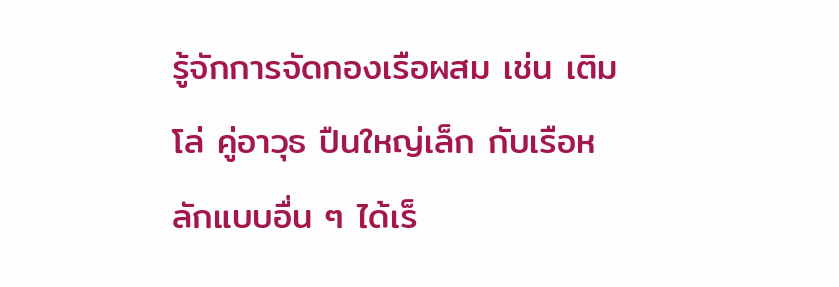รู้จักการจัดกองเรือผสม เช่น เติมโล่ คู่อาวุธ ปืนใหญ่เล็ก กับเรือหลักแบบอื่น ๆ ได้เร็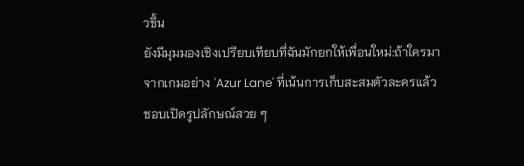วขึ้น
ยังมีมุมมองเชิงเปรียบเทียบที่ฉันมักยกให้เพื่อนใหม่:ถ้าใครมาจากเกมอย่าง 'Azur Lane' ที่เน้นการเก็บสะสมตัวละครแล้วชอบเปิดรูปลักษณ์สวย ๆ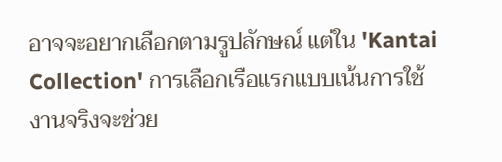อาจจะอยากเลือกตามรูปลักษณ์ แต่ใน 'Kantai Collection' การเลือกเรือแรกแบบเน้นการใช้งานจริงจะช่วย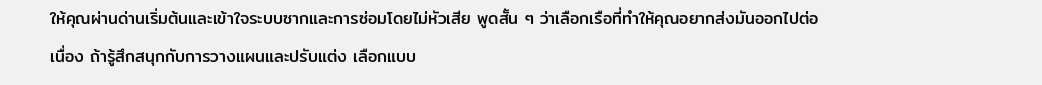ให้คุณผ่านด่านเริ่มต้นและเข้าใจระบบซากและการซ่อมโดยไม่หัวเสีย พูดสั้น ๆ ว่าเลือกเรือที่ทำให้คุณอยากส่งมันออกไปต่อเนื่อง ถ้ารู้สึกสนุกกับการวางแผนและปรับแต่ง เลือกแบบ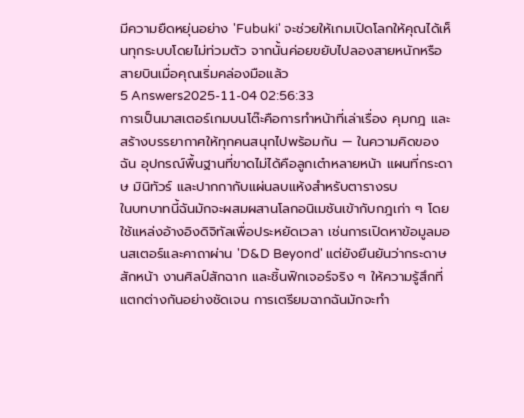มีความยืดหยุ่นอย่าง 'Fubuki' จะช่วยให้เกมเปิดโลกให้คุณได้เห็นทุกระบบโดยไม่ท่วมตัว จากนั้นค่อยขยับไปลองสายหนักหรือสายบินเมื่อคุณเริ่มคล่องมือแล้ว
5 Answers2025-11-04 02:56:33
การเป็นมาสเตอร์เกมบนโต๊ะคือการทำหน้าที่เล่าเรื่อง คุมกฎ และสร้างบรรยากาศให้ทุกคนสนุกไปพร้อมกัน — ในความคิดของฉัน อุปกรณ์พื้นฐานที่ขาดไม่ได้คือลูกเต๋าหลายหน้า แผนที่กระดาษ มินิทัวร์ และปากกากับแผ่นลบแห้งสำหรับตารางรบ
ในบทบาทนี้ฉันมักจะผสมผสานโลกอนิเมชันเข้ากับกฎเก่า ๆ โดยใช้แหล่งอ้างอิงดิจิทัลเพื่อประหยัดเวลา เช่นการเปิดหาข้อมูลมอนสเตอร์และคาถาผ่าน 'D&D Beyond' แต่ยังยืนยันว่ากระดาษสักหน้า งานศิลป์สักฉาก และชิ้นฟิกเจอร์จริง ๆ ให้ความรู้สึกที่แตกต่างกันอย่างชัดเจน การเตรียมฉากฉันมักจะทำ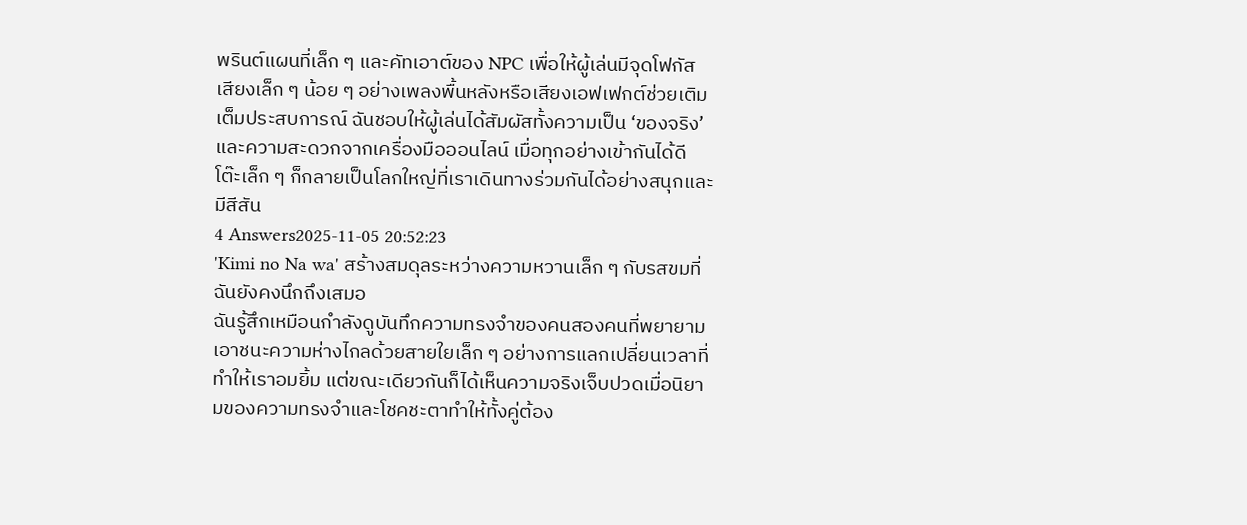พรินต์แผนที่เล็ก ๆ และคัทเอาต์ของ NPC เพื่อให้ผู้เล่นมีจุดโฟกัส
เสียงเล็ก ๆ น้อย ๆ อย่างเพลงพื้นหลังหรือเสียงเอฟเฟกต์ช่วยเติมเต็มประสบการณ์ ฉันชอบให้ผู้เล่นได้สัมผัสทั้งความเป็น ‘ของจริง’ และความสะดวกจากเครื่องมือออนไลน์ เมื่อทุกอย่างเข้ากันได้ดี โต๊ะเล็ก ๆ ก็กลายเป็นโลกใหญ่ที่เราเดินทางร่วมกันได้อย่างสนุกและมีสีสัน
4 Answers2025-11-05 20:52:23
'Kimi no Na wa' สร้างสมดุลระหว่างความหวานเล็ก ๆ กับรสขมที่ฉันยังคงนึกถึงเสมอ
ฉันรู้สึกเหมือนกำลังดูบันทึกความทรงจำของคนสองคนที่พยายามเอาชนะความห่างไกลด้วยสายใยเล็ก ๆ อย่างการแลกเปลี่ยนเวลาที่ทำให้เราอมยิ้ม แต่ขณะเดียวกันก็ได้เห็นความจริงเจ็บปวดเมื่อนิยามของความทรงจำและโชคชะตาทำให้ทั้งคู่ต้อง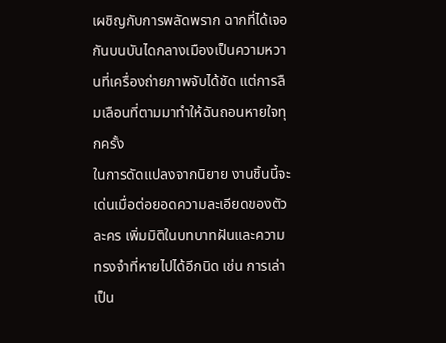เผชิญกับการพลัดพราก ฉากที่ได้เจอกันบนบันไดกลางเมืองเป็นความหวานที่เครื่องถ่ายภาพจับได้ชัด แต่การลืมเลือนที่ตามมาทำให้ฉันถอนหายใจทุกครั้ง
ในการดัดแปลงจากนิยาย งานชิ้นนี้จะเด่นเมื่อต่อยอดความละเอียดของตัวละคร เพิ่มมิติในบทบาทฝันและความทรงจำที่หายไปได้อีกนิด เช่น การเล่าเป็น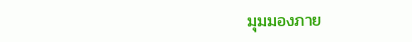มุมมองภาย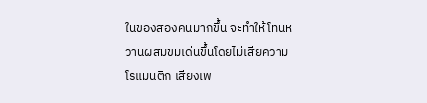ในของสองคนมากขึ้น จะทำให้โทนหวานผสมขมเด่นขึ้นโดยไม่เสียความโรแมนติก เสียงเพ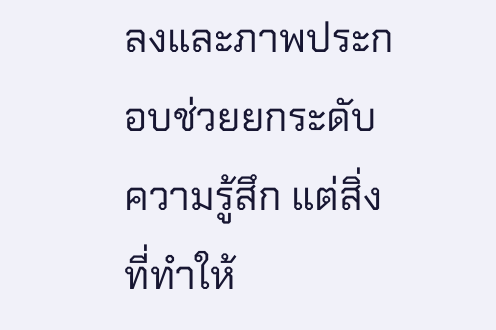ลงและภาพประกอบช่วยยกระดับความรู้สึก แต่สิ่งที่ทำให้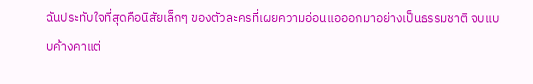ฉันประทับใจที่สุดคือนิสัยเล็กๆ ของตัวละครที่เผยความอ่อนแอออกมาอย่างเป็นธรรมชาติ จบแบบค้างคาแต่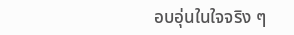อบอุ่นในใจจริง ๆ